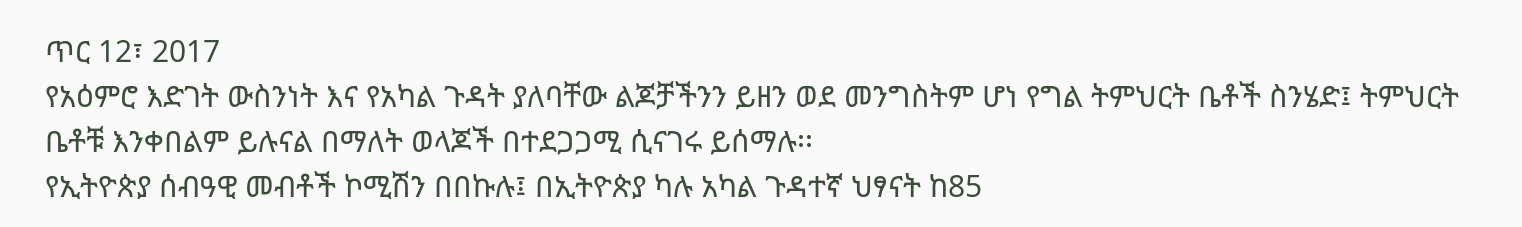ጥር 12፣ 2017
የአዕምሮ እድገት ውስንነት እና የአካል ጉዳት ያለባቸው ልጆቻችንን ይዘን ወደ መንግስትም ሆነ የግል ትምህርት ቤቶች ስንሄድ፤ ትምህርት ቤቶቹ እንቀበልም ይሉናል በማለት ወላጆች በተደጋጋሚ ሲናገሩ ይሰማሉ፡፡
የኢትዮጵያ ሰብዓዊ መብቶች ኮሚሽን በበኩሉ፤ በኢትዮጵያ ካሉ አካል ጉዳተኛ ህፃናት ከ85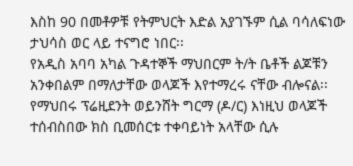እስከ 90 በመቶዎቹ የትምህርት እድል አያገኙም ሲል ባሳለፍነው ታህሳስ ወር ላይ ተናግሮ ነበር፡፡
የአዲስ አባባ አካል ጉዳተኞች ማህበርም ት/ት ቤቶች ልጆቹን አንቀበልም በማለታቸው ወላጆች እየተማረሩ ናቸው ብሎናል፡፡ የማህበሩ ፕሬዚደንት ወይንሸት ግርማ (ዶ/ር) እነዚህ ወላጆች ተሰብስበው ክስ ቢመሰርቱ ተቀባይነት አላቸው ሲሉ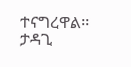ተናግረዋል፡፡
ታዳጊ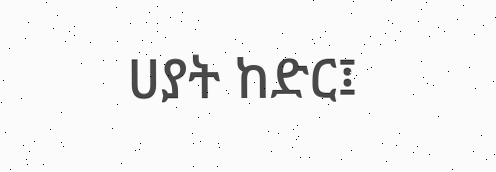ሀያት ከድር፤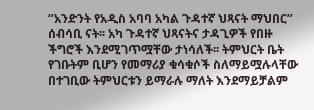‘’አንድንት የአዲስ አባባ አካል ጉዳተኛ ህጻናት ማህበር’’ ሰብሳቢ ናት፡፡ አካ ጉዳተኛ ህጻናትና ታዳጊዎች የበዙ ችግሮች እንደሚገጥሟቸው ታነሳለች፡፡ ትምህርት ቤት የገቡትም ቢሆን የመማሪያ ቁሳቁሶች ስለማይሟሉላቸው በተገቢው ትምህርቱን ይማራሉ ማለት እንደማይቻልም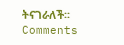ትናገራለች፡፡
Comments